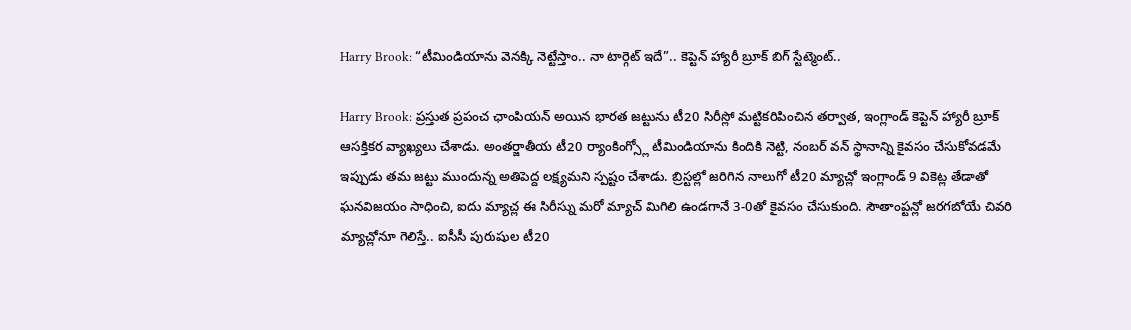Harry Brook: “టీమిండియాను వెనక్కి నెట్టేస్తాం.. నా టార్గెట్ ఇదే”.. కెప్టెన్ హ్యారీ బ్రూక్ బిగ్ స్టేట్మెంట్..

Harry Brook: ప్రస్తుత ప్రపంచ ఛాంపియన్ అయిన భారత జట్టును టీ20 సిరీస్లో మట్టికరిపించిన తర్వాత, ఇంగ్లాండ్ కెప్టెన్ హ్యారీ బ్రూక్ ఆసక్తికర వ్యాఖ్యలు చేశాడు. అంతర్జాతీయ టీ20 ర్యాంకింగ్స్లో టీమిండియాను కిందికి నెట్టి, నంబర్ వన్ స్థానాన్ని కైవసం చేసుకోవడమే ఇప్పుడు తమ జట్టు ముందున్న అతిపెద్ద లక్ష్యమని స్పష్టం చేశాడు. బ్రిస్టల్లో జరిగిన నాలుగో టీ20 మ్యాచ్లో ఇంగ్లాండ్ 9 వికెట్ల తేడాతో ఘనవిజయం సాధించి, ఐదు మ్యాచ్ల ఈ సిరీస్ను మరో మ్యాచ్ మిగిలి ఉండగానే 3-0తో కైవసం చేసుకుంది. సౌతాంప్టన్లో జరగబోయే చివరి మ్యాచ్లోనూ గెలిస్తే.. ఐసీసీ పురుషుల టీ20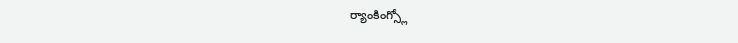ర్యాంకింగ్స్లో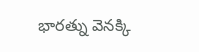భారత్ను వెనక్కి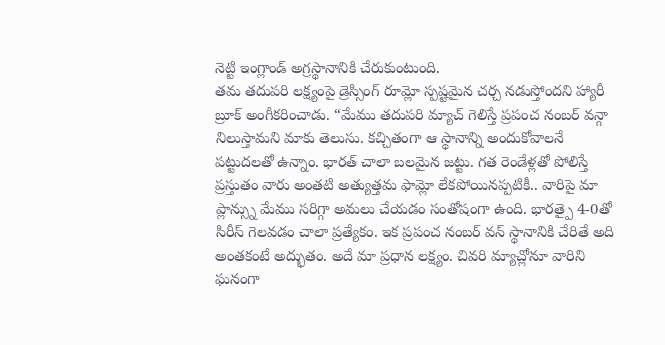నెట్టి ఇంగ్లాండ్ అగ్రస్థానానికి చేరుకుంటుంది.
తమ తదుపరి లక్ష్యంపై డ్రెస్సింగ్ రూమ్లో స్పష్టమైన చర్చ నడుస్తోందని హ్యారీ బ్రూక్ అంగీకరించాడు. “మేము తదుపరి మ్యాచ్ గెలిస్తే ప్రపంచ నంబర్ వన్గా నిలుస్తామని మాకు తెలుసు. కచ్చితంగా ఆ స్థానాన్ని అందుకోవాలనే పట్టుదలతో ఉన్నాం. భారత్ చాలా బలమైన జట్టు. గత రెండేళ్లతో పోలిస్తే ప్రస్తుతం వారు అంతటి అత్యుత్తమ ఫామ్లో లేకపోయినప్పటికీ.. వారిపై మా ప్లాన్స్ను మేము సరిగ్గా అమలు చేయడం సంతోషంగా ఉంది. భారత్పై 4-0తో సిరీస్ గెలవడం చాలా ప్రత్యేకం. ఇక ప్రపంచ నంబర్ వన్ స్థానానికి చేరితే అది అంతకంటే అద్భుతం. అదే మా ప్రధాన లక్ష్యం. చివరి మ్యాచ్లోనూ వారిని ఘనంగా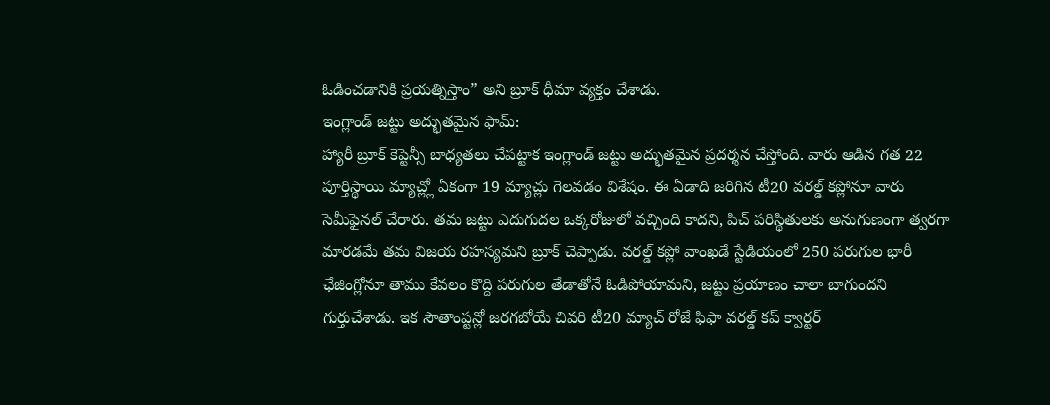ఓడించడానికి ప్రయత్నిస్తాం” అని బ్రూక్ ధీమా వ్యక్తం చేశాడు.
ఇంగ్లాండ్ జట్టు అద్భుతమైన ఫామ్:
హ్యారీ బ్రూక్ కెప్టెన్సీ బాధ్యతలు చేపట్టాక ఇంగ్లాండ్ జట్టు అద్భుతమైన ప్రదర్శన చేస్తోంది. వారు ఆడిన గత 22 పూర్తిస్థాయి మ్యాచ్ల్లో ఏకంగా 19 మ్యాచ్లు గెలవడం విశేషం. ఈ ఏడాది జరిగిన టీ20 వరల్డ్ కప్లోనూ వారు సెమీఫైనల్ చేరారు. తమ జట్టు ఎదుగుదల ఒక్కరోజులో వచ్చింది కాదని, పిచ్ పరిస్థితులకు అనుగుణంగా త్వరగా మారడమే తమ విజయ రహస్యమని బ్రూక్ చెప్పాడు. వరల్డ్ కప్లో వాంఖడే స్టేడియంలో 250 పరుగుల భారీ ఛేజింగ్లోనూ తాము కేవలం కొద్ది పరుగుల తేడాతోనే ఓడిపోయామని, జట్టు ప్రయాణం చాలా బాగుందని గుర్తుచేశాడు. ఇక సౌతాంప్టన్లో జరగబోయే చివరి టీ20 మ్యాచ్ రోజే ఫిఫా వరల్డ్ కప్ క్వార్టర్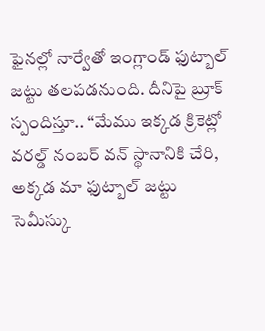ఫైనల్లో నార్వేతో ఇంగ్లాండ్ ఫుట్బాల్ జట్టు తలపడనుంది. దీనిపై బ్రూక్ స్పందిస్తూ.. “మేము ఇక్కడ క్రికెట్లో వరల్డ్ నంబర్ వన్ స్థానానికి చేరి, అక్కడ మా ఫుట్బాల్ జట్టు సెమీస్కు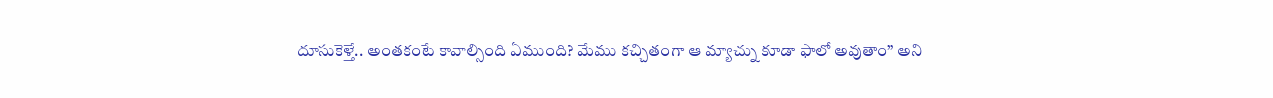దూసుకెళ్తే.. అంతకంటే కావాల్సింది ఏముంది? మేము కచ్చితంగా ఆ మ్యాచ్ను కూడా ఫాలో అవుతాం” అని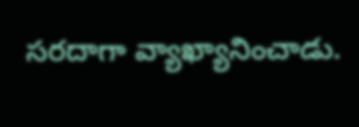సరదాగా వ్యాఖ్యానించాడు.